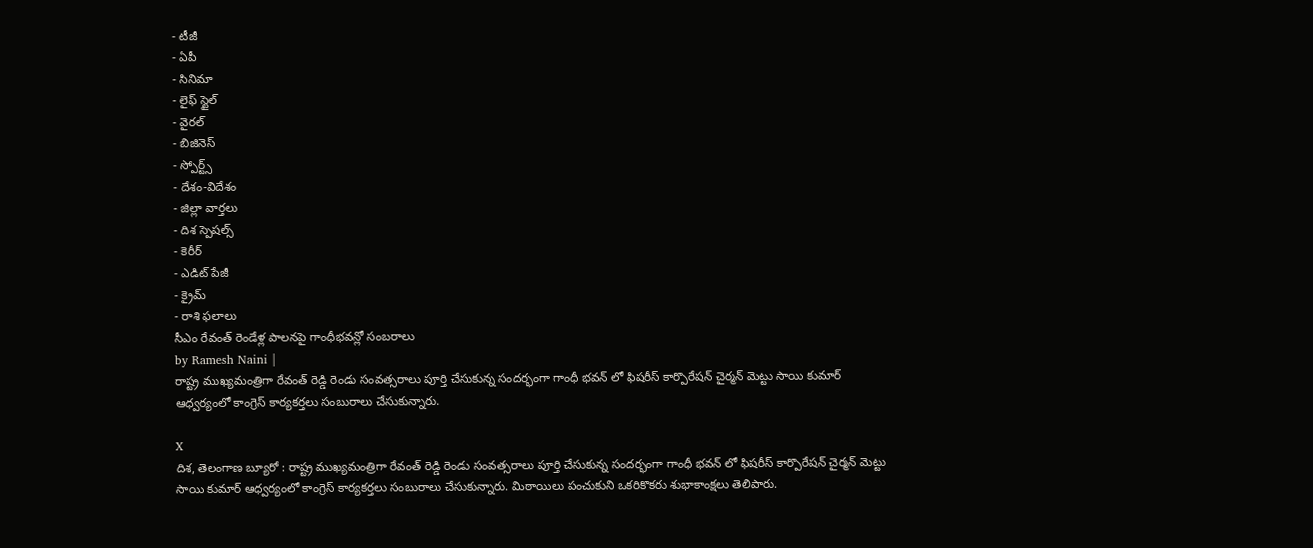- టీజీ
- ఏపీ
- సినిమా
- లైఫ్ స్టైల్
- వైరల్
- బిజినెస్
- స్పోర్ట్స్
- దేశం-విదేశం
- జిల్లా వార్తలు
- దిశ స్పెషల్స్
- కెరీర్
- ఎడిట్ పేజీ
- క్రైమ్
- రాశి ఫలాలు
సీఎం రేవంత్ రెండేళ్ల పాలనపై గాంధీభవన్లో సంబరాలు
by Ramesh Naini |
రాష్ట్ర ముఖ్యమంత్రిగా రేవంత్ రెడ్డి రెండు సంవత్సరాలు పూర్తి చేసుకున్న సందర్భంగా గాంధీ భవన్ లో ఫిషరీస్ కార్పొరేషన్ చైర్మన్ మెట్టు సాయి కుమార్ ఆధ్వర్యంలో కాంగ్రెస్ కార్యకర్తలు సంబురాలు చేసుకున్నారు.

X
దిశ, తెలంగాణ బ్యూరో : రాష్ట్ర ముఖ్యమంత్రిగా రేవంత్ రెడ్డి రెండు సంవత్సరాలు పూర్తి చేసుకున్న సందర్భంగా గాంధీ భవన్ లో ఫిషరీస్ కార్పొరేషన్ చైర్మన్ మెట్టు సాయి కుమార్ ఆధ్వర్యంలో కాంగ్రెస్ కార్యకర్తలు సంబురాలు చేసుకున్నారు. మిఠాయిలు పంచుకుని ఒకరికొకరు శుభాకాంక్షలు తెలిపారు.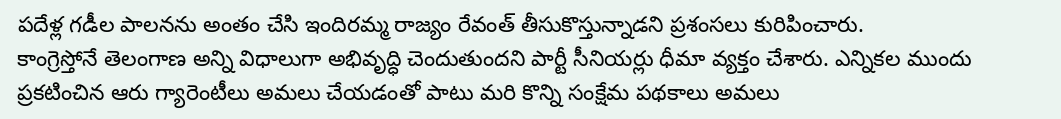పదేళ్ల గడీల పాలనను అంతం చేసి ఇందిరమ్మ రాజ్యం రేవంత్ తీసుకొస్తున్నాడని ప్రశంసలు కురిపించారు.
కాంగ్రెస్తోనే తెలంగాణ అన్ని విధాలుగా అభివృద్ధి చెందుతుందని పార్టీ సీనియర్లు ధీమా వ్యక్తం చేశారు. ఎన్నికల ముందు ప్రకటించిన ఆరు గ్యారెంటీలు అమలు చేయడంతో పాటు మరి కొన్ని సంక్షేమ పథకాలు అమలు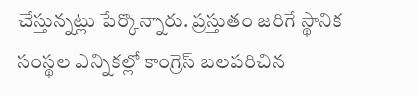చేస్తున్నట్లు పేర్కొన్నారు. ప్రస్తుతం జరిగే స్థానిక సంస్థల ఎన్నికల్లో కాంగ్రెస్ బలపరిచిన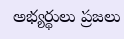అభ్యర్థులు ప్రజలు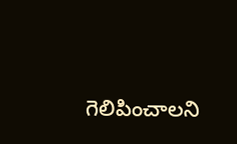గెలిపించాలని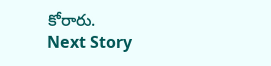కోరారు.
Next Story